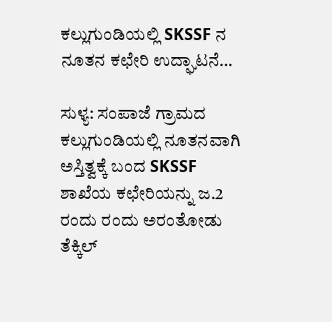ಕಲ್ಲುಗುಂಡಿಯಲ್ಲಿ SKSSF ನ ನೂತನ ಕಛೇರಿ ಉದ್ಘಾಟನೆ…

ಸುಳ್ಯ: ಸಂಪಾಜೆ ಗ್ರಾಮದ ಕಲ್ಲುಗುಂಡಿಯಲ್ಲಿ ನೂತನವಾಗಿ ಅಸ್ತಿತ್ವಕ್ಕೆ ಬಂದ SKSSF ಶಾಖೆಯ ಕಛೇರಿಯನ್ನು ಜ.2 ರಂದು ರಂದು ಅರಂತೋಡು ತೆಕ್ಕಿಲ್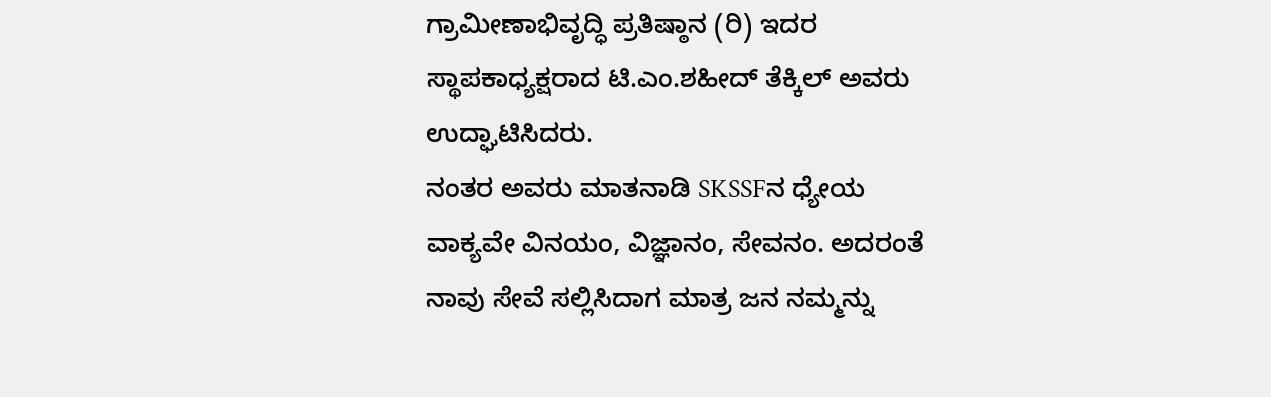ಗ್ರಾಮೀಣಾಭಿವೃದ್ಧಿ ಪ್ರತಿಷ್ಠಾನ (ರಿ) ಇದರ ಸ್ಥಾಪಕಾಧ್ಯಕ್ಷರಾದ ಟಿ.ಎಂ.ಶಹೀದ್ ತೆಕ್ಕಿಲ್ ಅವರು ಉದ್ಘಾಟಿಸಿದರು.
ನಂತರ ಅವರು ಮಾತನಾಡಿ SKSSFನ ಧ್ಯೇಯ ವಾಕ್ಯವೇ ವಿನಯಂ, ವಿಜ್ಞಾನಂ, ಸೇವನಂ. ಅದರಂತೆ ನಾವು ಸೇವೆ ಸಲ್ಲಿಸಿದಾಗ ಮಾತ್ರ ಜನ ನಮ್ಮನ್ನು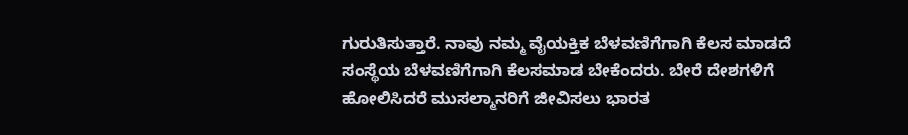ಗುರುತಿಸುತ್ತಾರೆ. ನಾವು ನಮ್ಮ ವೈಯಕ್ತಿಕ ಬೆಳವಣಿಗೆಗಾಗಿ ಕೆಲಸ ಮಾಡದೆ ಸಂಸ್ಥೆಯ ಬೆಳವಣಿಗೆಗಾಗಿ ಕೆಲಸಮಾಡ ಬೇಕೆಂದರು. ಬೇರೆ ದೇಶಗಳಿಗೆ ಹೋಲಿಸಿದರೆ ಮುಸಲ್ಮಾನರಿಗೆ ಜೀವಿಸಲು ಭಾರತ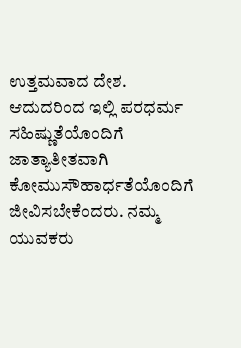ಉತ್ತಮವಾದ ದೇಶ. ಆದುದರಿಂದ ಇಲ್ಲಿ ಪರಧರ್ಮ ಸಹಿಷ್ಣುತೆಯೊಂದಿಗೆ ಜಾತ್ಯಾತೀತವಾಗಿ ಕೋಮುಸೌಹಾರ್ಧತೆಯೊಂದಿಗೆ ಜೀವಿಸಬೇಕೆಂದರು. ನಮ್ಮ ಯುವಕರು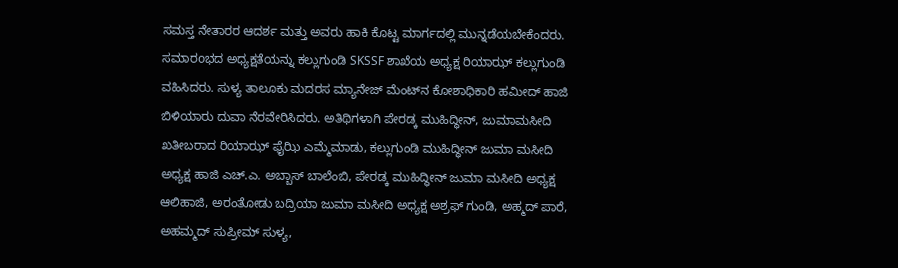ಸಮಸ್ತ ನೇತಾರರ ಆದರ್ಶ ಮತ್ತು ಅವರು ಹಾಕಿ ಕೊಟ್ಟ ಮಾರ್ಗದಲ್ಲಿ ಮುನ್ನಡೆಯಬೇಕೆಂದರು.
ಸಮಾರoಭದ ಅಧ್ಯಕ್ಷತೆಯನ್ನು ಕಲ್ಲುಗುಂಡಿ SKSSF ಶಾಖೆಯ ಅಧ್ಯಕ್ಷ ರಿಯಾಝ್ ಕಲ್ಲುಗುಂಡಿ ವಹಿಸಿದರು. ಸುಳ್ಯ ತಾಲೂಕು ಮದರಸ ಮ್ಯಾನೇಜ್ ಮೆಂಟ್‌ನ ಕೋಶಾಧಿಕಾರಿ ಹಮೀದ್ ಹಾಜಿ ಬಿಳಿಯಾರು ದುವಾ ನೆರವೇರಿಸಿದರು. ಅತಿಥಿಗಳಾಗಿ ಪೇರಡ್ಕ ಮುಹಿದ್ಧೀನ್, ಜುಮಾಮಸೀದಿ ಖತೀಬರಾದ ರಿಯಾಝ್ ಫೈಝಿ ಎಮ್ಮೆಮಾಡು, ಕಲ್ಲುಗುಂಡಿ ಮುಹಿದ್ಧೀನ್ ಜುಮಾ ಮಸೀದಿ ಅಧ್ಯಕ್ಷ ಹಾಜಿ ಎಚ್.ಎ. ಅಬ್ಬಾಸ್ ಬಾಲೆಂಬಿ, ಪೇರಡ್ಕ ಮುಹಿದ್ಧೀನ್ ಜುಮಾ ಮಸೀದಿ ಅಧ್ಯಕ್ಷ ಆಲಿಹಾಜಿ, ಅರಂತೋಡು ಬದ್ರಿಯಾ ಜುಮಾ ಮಸೀದಿ ಅಧ್ಯಕ್ಷ ಅಶ್ರಫ್ ಗುಂಡಿ, ಅಹ್ಮದ್ ಪಾರೆ, ಅಹಮ್ಮದ್ ಸುಪ್ರೀಮ್ ಸುಳ್ಯ,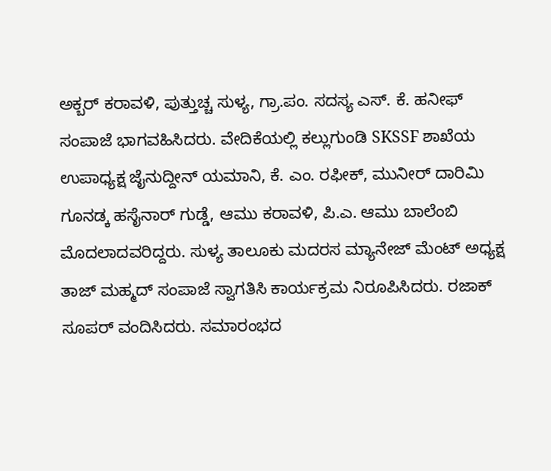ಅಕ್ಬರ್ ಕರಾವಳಿ, ಪುತ್ತುಚ್ಚ ಸುಳ್ಯ, ಗ್ರಾ.ಪಂ. ಸದಸ್ಯ ಎಸ್. ಕೆ. ಹನೀಫ್ ಸಂಪಾಜೆ ಭಾಗವಹಿಸಿದರು. ವೇದಿಕೆಯಲ್ಲಿ ಕಲ್ಲುಗುಂಡಿ SKSSF ಶಾಖೆಯ ಉಪಾಧ್ಯಕ್ಷ ಜೈನುದ್ದೀನ್ ಯಮಾನಿ, ಕೆ. ಎಂ. ರಫೀಕ್, ಮುನೀರ್ ದಾರಿಮಿ ಗೂನಡ್ಕ ಹಸೈನಾರ್ ಗುಡ್ಡೆ, ಆಮು ಕರಾವಳಿ, ಪಿ.ಎ. ಆಮು ಬಾಲೆಂಬಿ ಮೊದಲಾದವರಿದ್ದರು. ಸುಳ್ಯ ತಾಲೂಕು ಮದರಸ ಮ್ಯಾನೇಜ್ ಮೆಂಟ್ ಅಧ್ಯಕ್ಷ ತಾಜ್ ಮಹ್ಮದ್ ಸಂಪಾಜೆ ಸ್ವಾಗತಿಸಿ ಕಾರ್ಯಕ್ರಮ ನಿರೂಪಿಸಿದರು. ರಜಾಕ್ ಸೂಪರ್ ವಂದಿಸಿದರು. ಸಮಾರಂಭದ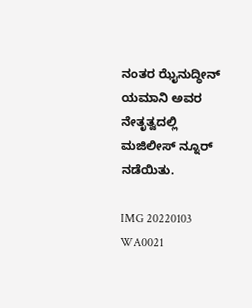ನಂತರ ಝೈನುದ್ಧೀನ್ ಯಮಾನಿ ಅವರ ನೇತೃತ್ವದಲ್ಲಿ ಮಜಿಲೀಸ್ ನ್ನೂರ್ ನಡೆಯಿತು.

IMG 20220103 WA0021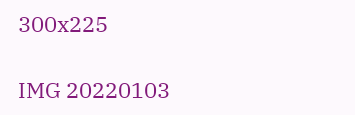300x225

IMG 20220103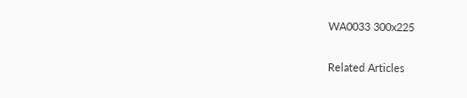WA0033 300x225

Related Articles